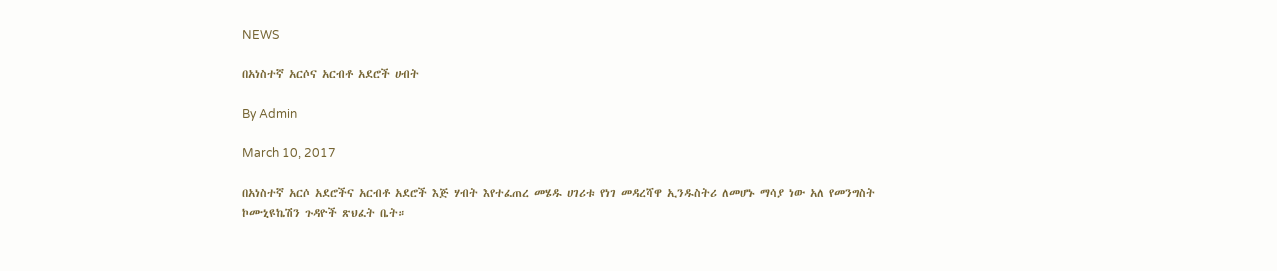NEWS

በአነስተኛ አርሶና አርብቶ አደሮች ሀብት

By Admin

March 10, 2017

በአነስተኛ አርሶ አደሮችና አርብቶ አደሮች እጅ ሃብት እየተፈጠረ መሄዱ ሀገሪቱ የነገ መዳረሻዋ ኢንዱስትሪ ለመሆኑ ማሳያ ነው አለ የመንግስት ኮሙኒዩኬሽን ጉዳዮች ጽህፈት ቤት።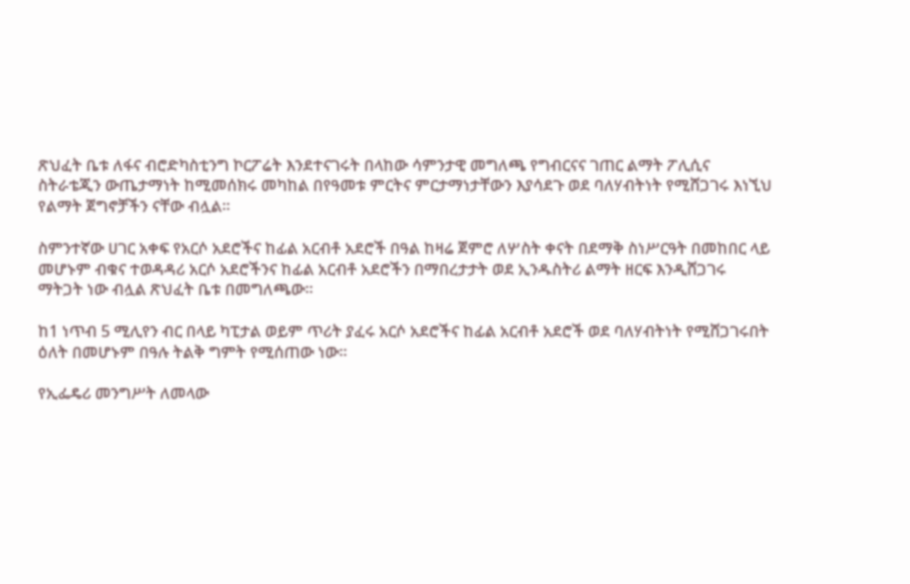ጽህፈት ቤቱ ለፋና ብሮድካስቲንግ ኮርፖሬት እንደተናገሩት በላከው ሳምንታዊ መግለጫ የግብርናና ገጠር ልማት ፖሊሲና ስትራቴጂን ውጤታማነት ከሚመሰክሩ መካከል በየዓመቱ ምርትና ምርታማነታቸውን እያሳደጉ ወደ ባለሃብትነት የሚሸጋገሩ እነኚህ የልማት ጀግኖቻችን ናቸው ብሏል።

ስምንተኛው ሀገር አቀፍ የአርሶ አደሮችና ከፊል አርብቶ አደሮች በዓል ከዛሬ ጀምሮ ለሦስት ቀናት በደማቅ ስነሥርዓት በመከበር ላይ መሆኑም ብቁና ተወዳዳሪ አርሶ አደሮችንና ከፊል አርብቶ አደሮችን በማበረታታት ወደ ኢንዱስትሪ ልማት ዘርፍ እንዲሸጋገሩ ማትጋት ነው ብሏል ጽህፈት ቤቱ በመግለጫው፡፡

ከ1 ነጥብ 5 ሚሊየን ብር በላይ ካፒታል ወይም ጥሪት ያፈሩ አርሶ አደሮችና ከፊል አርብቶ አደሮች ወደ ባለሃብትነት የሚሸጋገሩበት ዕለት በመሆኑም በዓሉ ትልቅ ግምት የሚሰጠው ነው።

የኢፌዴሪ መንግሥት ለመላው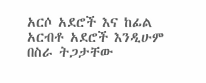አርሶ አደሮች እና ከፊል አርብቶ አደሮች እንዲሁም በስራ ትጋታቸው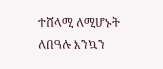ተሸላሚ ለሚሆኑት ለበዓሉ እንኳን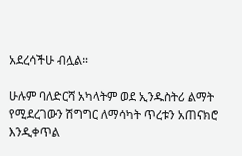አደረሳችሁ ብሏል።

ሁሉም ባለድርሻ አካላትም ወደ ኢንዱስትሪ ልማት የሚደረገውን ሽግግር ለማሳካት ጥረቱን አጠናክሮ እንዲቀጥል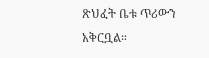ጽህፈት ቤቱ ጥሪውን አቅርቧል።